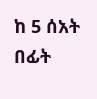ከ 5 ሰአት በፊት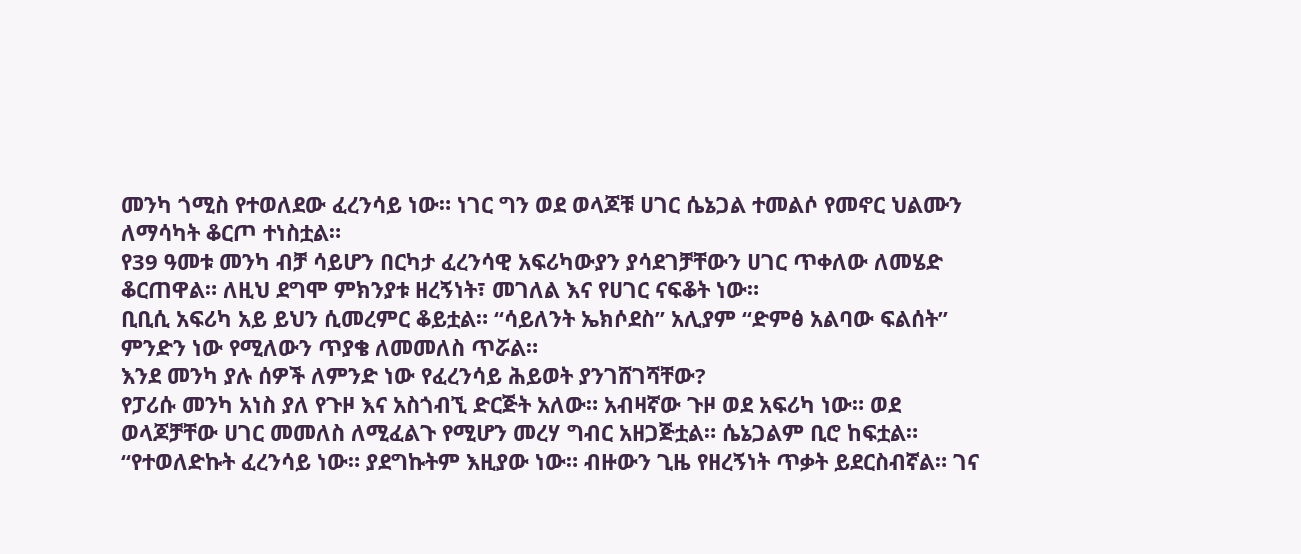መንካ ጎሚስ የተወለደው ፈረንሳይ ነው። ነገር ግን ወደ ወላጆቹ ሀገር ሴኔጋል ተመልሶ የመኖር ህልሙን ለማሳካት ቆርጦ ተነስቷል።
የ39 ዓመቱ መንካ ብቻ ሳይሆን በርካታ ፈረንሳዊ አፍሪካውያን ያሳደገቻቸውን ሀገር ጥቀለው ለመሄድ ቆርጠዋል። ለዚህ ደግሞ ምክንያቱ ዘረኝነት፣ መገለል እና የሀገር ናፍቆት ነው።
ቢቢሲ አፍሪካ አይ ይህን ሲመረምር ቆይቷል። “ሳይለንት ኤክሶደስ” አሊያም “ድምፅ አልባው ፍልሰት” ምንድን ነው የሚለውን ጥያቄ ለመመለስ ጥሯል።
እንደ መንካ ያሉ ሰዎች ለምንድ ነው የፈረንሳይ ሕይወት ያንገሸገሻቸው?
የፓሪሱ መንካ አነስ ያለ የጉዞ እና አስጎብኚ ድርጅት አለው። አብዛኛው ጉዞ ወደ አፍሪካ ነው። ወደ ወላጆቻቸው ሀገር መመለስ ለሚፈልጉ የሚሆን መረሃ ግብር አዘጋጅቷል። ሴኔጋልም ቢሮ ከፍቷል።
“የተወለድኩት ፈረንሳይ ነው። ያደግኩትም እዚያው ነው። ብዙውን ጊዜ የዘረኝነት ጥቃት ይደርስብኛል። ገና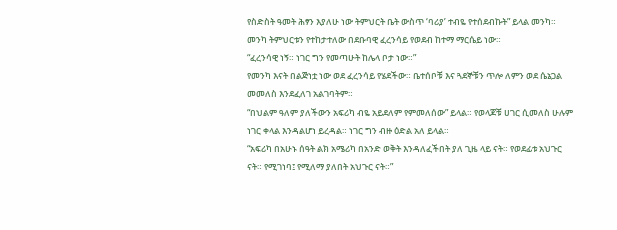የስድስት ዓመት ሕፃን እያለሁ ነው ትምህርት ቤት ውስጥ ‘ባሪያ’ ተብዬ የተሰደብኩት” ይላል መንካ።
መንካ ትምህርቱን የተከታተለው በደቡባዊ ፈረንሳይ የወደብ ከተማ ማርሴይ ነው።
“ፈረንሳዊ ነኝ። ነገር ግን የመጣሁት ከሌላ ቦታ ነው።”
የመንካ እናት በልጅነቷ ነው ወደ ፈረንሳይ የሄደችው። ቤተሰቦቹ እና ጓደኞቹን ጥሎ ለምን ወደ ሴኔጋል መመለስ እንደፈለገ አልገባትም።
“በህልም ዓለም ያለችውን አፍሪካ ብዬ አይደለም የምመለሰው” ይላል። የወላጆቹ ሀገር ሲመለስ ሁሉም ነገር ቀላል እንዳልሆነ ይረዳል። ነገር ግን ብዙ ዕድል አለ ይላል።
“አፍሪካ በአሁኑ ሰዓት ልክ አሜሪካ በአንድ ወቅት እንዳለፈችበት ያለ ጊዜ ላይ ናት። የወደፊቱ አህጉር ናት። የሚገነባ፤ የሚለማ ያለበት አህጉር ናት።”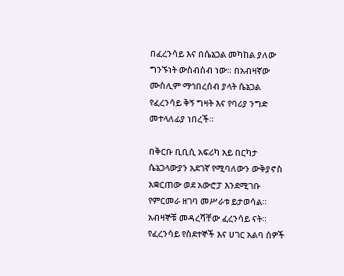በፈረንሳይ እና በሴኔጋል መካከል ያለው ግንኙነት ውስብስብ ነው። በአብዛኛው ሙስሊም ማኅበረሰብ ያላት ሴኔጋል የፈረንሳይ ቅኝ ግዛት እና የባሪያ ንግድ መተላለፊያ ነበረች።

በቅርቡ ቢቢሲ አፍሪካ አይ በርካታ ሴኔጋላውያን አደገኛ የሚባለውን ውቅያኖስ አቋርጠው ወደ አውሮፓ እንደሚገቡ የምርመራ ዘገባ መሥራቱ ይታወሳል።
አብዛኞቹ መዳረሻቸው ፈረንሳይ ናት። የፈረንሳይ የስደተኞች እና ሀገር አልባ ሰዎች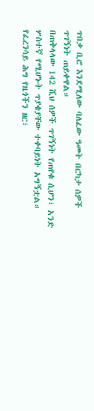ጥበቃ ቢሮ እንደሚለው ባለፈው ዓመት በርካታ ሰዎች ጥገኝነት ጠይቀዋል።
በጠቅላላው 142 ሺህ ሰዎች ጥገኝነት የጠየቁ ሲሆን፣ አንድ ሦስተኛ የሚሆኑት ጥያቄያቸው ተቀባይነት አግኝቷል።
የፈረንሳይ ሕግ የዜጎችን ዘር፣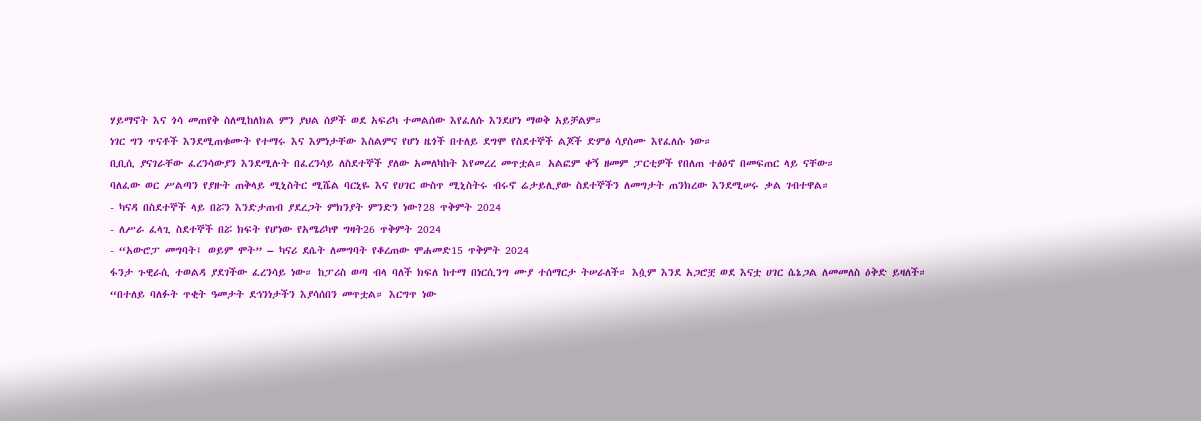ሃይማኖት እና ጎሳ መጠየቅ ስለሚከለክል ምን ያህል ሰዎች ወደ አፍሪካ ተመልሰው እየፈለሱ እንደሆነ ማወቅ አይቻልም።
ነገር ግን ጥናቶች እንደሚጠቁሙት የተማሩ እና እምነታቸው እስልምና የሆነ ዜጎች በተለይ ደግሞ የስደተኞች ልጆች ድምፅ ሳያሰሙ እየፈለሱ ነው።
ቢቢሲ ያናገራቸው ፈረንሳውያን እንደሚሉት በፈረንሳይ ለስደተኞች ያለው አመለካከት እየመረረ መጥቷል። አልፎም ቀኝ ዘመም ፓርቲዎች የበለጠ ተፅዕኖ በመፍጠር ላይ ናቸው።
ባለፈው ወር ሥልጣን የያዙት ጠቅላይ ሚኒስትር ሚሼል ባርኒዬ እና የሀገር ውስጥ ሚኒስትሩ ብሩኖ ሬታይሊያው ስደተኞችን ለመግታት ጠንክረው እንደሚሠሩ ቃል ገብተዋል።
- ካናዳ በስደተኞች ላይ በሯን እንድታጠብ ያደረጋት ምክንያት ምንድን ነው?28 ጥቅምት 2024
- ለሥራ ፈላጊ ስደተኞች በሯ ክፍት የሆነው የአሜሪካዋ ግዛት26 ጥቅምት 2024
- “አውሮፓ መግባት፤ ወይም ሞት” – ካናሪ ደሴት ለመግባት የቆረጠው ሞሐመድ15 ጥቅምት 2024
ፋንታ ጉዊራሲ ተወልዳ ያደገችው ፈረንሳይ ነው። ከፓሪስ ወጣ ብላ ባለች ክፍለ ከተማ በነርሲንግ ሙያ ተሰማርታ ትሠራለች። እሷም እንደ አጋሮቿ ወደ እናቷ ሀገር ሴኔጋል ለመመለስ ዕቅድ ይዛለች።
“በተለይ ባለፉት ጥቂት ዓመታት ደኅንነታችን እያሳሰበን መጥቷል። እርግጥ ነው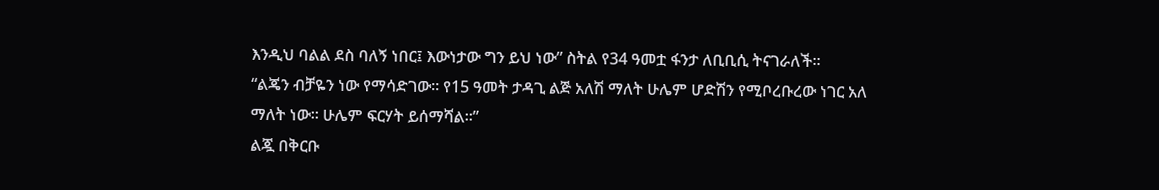እንዲህ ባልል ደስ ባለኝ ነበር፤ እውነታው ግን ይህ ነው” ስትል የ34 ዓመቷ ፋንታ ለቢቢሲ ትናገራለች።
“ልጄን ብቻዬን ነው የማሳድገው። የ15 ዓመት ታዳጊ ልጅ አለሽ ማለት ሁሌም ሆድሽን የሚቦረቡረው ነገር አለ ማለት ነው። ሁሌም ፍርሃት ይሰማሻል።”
ልጇ በቅርቡ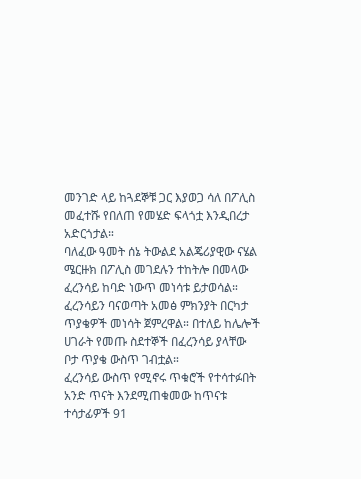መንገድ ላይ ከጓደኞቹ ጋር እያወጋ ሳለ በፖሊስ መፈተሹ የበለጠ የመሄድ ፍላጎቷ እንዲበረታ አድርጎታል።
ባለፈው ዓመት ሰኔ ትውልደ አልጄሪያዊው ናሄል ሜርዙክ በፖሊስ መገደሉን ተከትሎ በመላው ፈረንሳይ ከባድ ነውጥ መነሳቱ ይታወሳል።
ፈረንሳይን ባናወጣት አመፅ ምክንያት በርካታ ጥያቄዎች መነሳት ጀምረዋል። በተለይ ከሌሎች ሀገራት የመጡ ስደተኞች በፈረንሳይ ያላቸው ቦታ ጥያቄ ውስጥ ገብቷል።
ፈረንሳይ ውስጥ የሚኖሩ ጥቁሮች የተሳተፉበት አንድ ጥናት እንደሚጠቁመው ከጥናቱ ተሳታፊዎች 91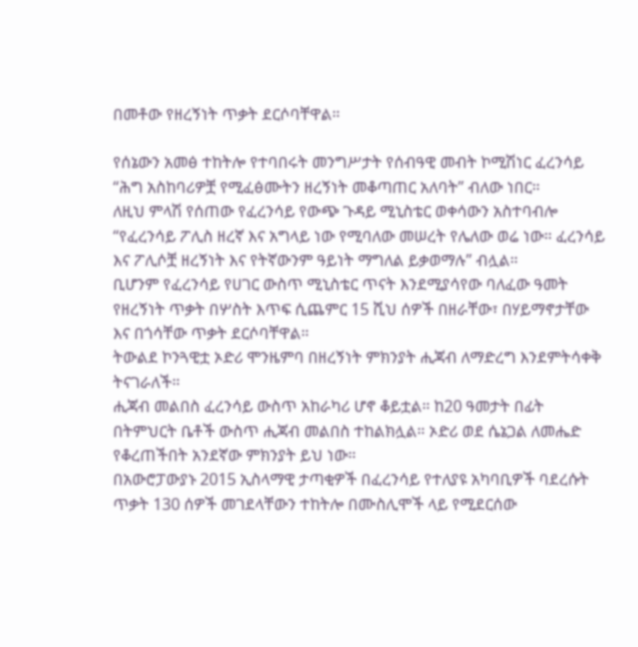በመቶው የዘረኝነት ጥቃት ደርሶባቸዋል።

የሰኔውን አመፅ ተከትሎ የተባበሩት መንግሥታት የሰብዓዊ መብት ኮሚሽነር ፈረንሳይ “ሕግ አስከባሪዎቿ የሚፈፅሙትን ዘረኝነት መቆጣጠር አለባት” ብለው ነበር።
ለዚህ ምላሽ የሰጠው የፈረንሳይ የውጭ ጉዳይ ሚኒስቴር ወቀሳውን አስተባብሎ “የፈረንሳይ ፖሊስ ዘረኛ እና አግላይ ነው የሚባለው መሠረት የሌለው ወሬ ነው። ፈረንሳይ እና ፖሊሶቿ ዘረኝነት እና የትኛውንም ዓይነት ማግለል ይቃወማሉ” ብሏል።
ቢሆንም የፈረንሳይ የሀገር ውስጥ ሚኒስቴር ጥናት እንደሚያሳየው ባለፈው ዓመት የዘረኝነት ጥቃት በሦስት እጥፍ ሲጨምር 15 ሺህ ሰዎች በዘራቸው፣ በሃይማኖታቸው እና በጎሳቸው ጥቃት ደርሶባቸዋል።
ትውልደ ኮንጓዊቷ ኦድሪ ሞንዜምባ በዘረኝነት ምክንያት ሒጃብ ለማድረግ እንደምትሳቀቅ ትናገራለች።
ሒጃብ መልበስ ፈረንሳይ ውስጥ አከራካሪ ሆኖ ቆይቷል። ከ20 ዓመታት በፊት በትምህርት ቤቶች ውስጥ ሒጃብ መልበስ ተከልክሏል። ኦድሪ ወደ ሴኔጋል ለመሔድ የቆረጠችበት አንደኛው ምክንያት ይህ ነው።
በአውሮፓውያኑ 2015 ኢስላማዊ ታጣቂዎች በፈረንሳይ የተለያዩ አካባቢዎች ባደረሱት ጥቃት 130 ሰዎች መገደላቸውን ተከትሎ በሙስሊሞች ላይ የሚደርሰው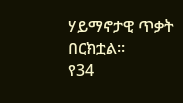ሃይማኖታዊ ጥቃት በርክቷል።
የ34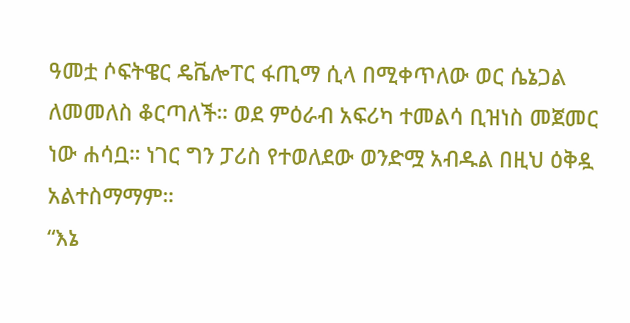ዓመቷ ሶፍትዌር ዴቬሎፐር ፋጢማ ሲላ በሚቀጥለው ወር ሴኔጋል ለመመለስ ቆርጣለች። ወደ ምዕራብ አፍሪካ ተመልሳ ቢዝነስ መጀመር ነው ሐሳቧ። ነገር ግን ፓሪስ የተወለደው ወንድሟ አብዱል በዚህ ዕቅዷ አልተስማማም።
“እኔ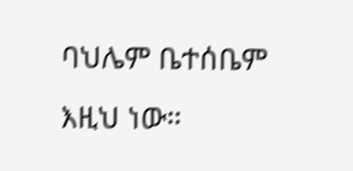ባህሌም ቤተሰቤም እዚህ ነው።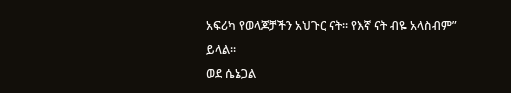አፍሪካ የወላጆቻችን አህጉር ናት። የእኛ ናት ብዬ አላስብም” ይላል።
ወደ ሴኔጋል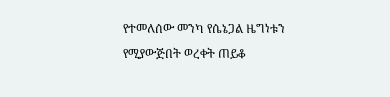የተመለሰው መንካ የሴኔጋል ዜግነቱን የሚያውጅበት ወረቀት ጠይቆ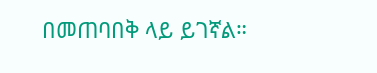በመጠባበቅ ላይ ይገኛል።